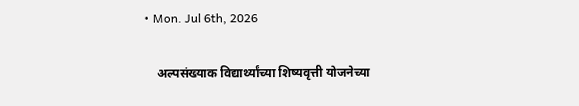• Mon. Jul 6th, 2026

    अल्पसंख्याक विद्यार्थ्यांच्या शिष्यवृत्ती योजनेच्या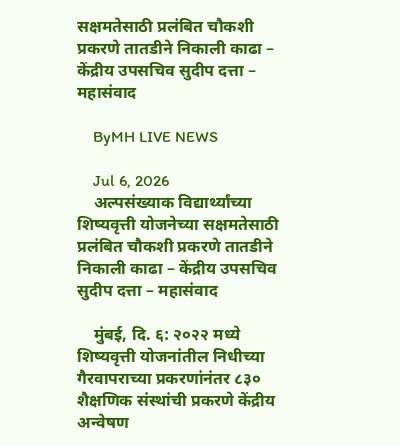सक्षमतेसाठी प्रलंबित चौकशी प्रकरणे तातडीने निकाली काढा – केंद्रीय उपसचिव सुदीप दत्ता – महासंवाद

    ByMH LIVE NEWS

    Jul 6, 2026
    अल्पसंख्याक विद्यार्थ्यांच्या शिष्यवृत्ती योजनेच्या सक्षमतेसाठी प्रलंबित चौकशी प्रकरणे तातडीने निकाली काढा – केंद्रीय उपसचिव सुदीप दत्ता – महासंवाद

    मुंबई, दि. ६: २०२२ मध्ये शिष्यवृत्ती योजनांतील निधीच्या गैरवापराच्या प्रकरणांनंतर ८३० शैक्षणिक संस्थांची प्रकरणे केंद्रीय अन्वेषण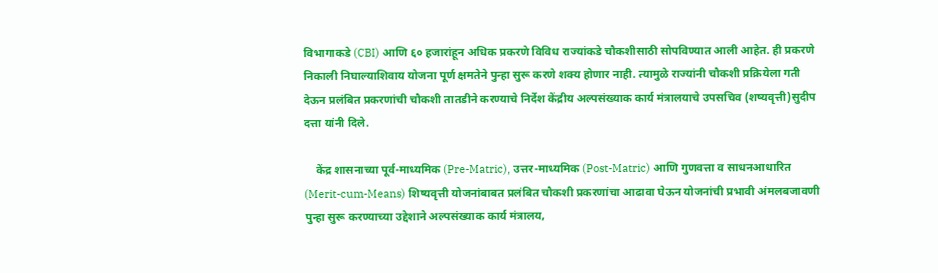विभागाकडे (CBI) आणि ६० हजारांहून अधिक प्रकरणे विविध राज्यांकडे चौकशीसाठी सोपविण्यात आली आहेत. ही प्रकरणे निकाली निघाल्याशिवाय योजना पूर्ण क्षमतेने पुन्हा सुरू करणे शक्य होणार नाही. त्यामुळे राज्यांनी चौकशी प्रक्रियेला गती देऊन प्रलंबित प्रकरणांची चौकशी तातडीने करण्याचे निर्देश केंद्रीय अल्पसंख्याक कार्य मंत्रालयाचे उपसचिव (शष्यवृत्ती)सुदीप दत्ता यांनी दिले.

    केंद्र शासनाच्या पूर्व-माध्यमिक (Pre-Matric), उत्तर-माध्यमिक (Post-Matric) आणि गुणवत्ता व साधनआधारित (Merit-cum-Means) शिष्यवृत्ती योजनांबाबत प्रलंबित चौकशी प्रकरणांचा आढावा घेऊन योजनांची प्रभावी अंमलबजावणी पुन्हा सुरू करण्याच्या उद्देशाने अल्पसंख्याक कार्य मंत्रालय,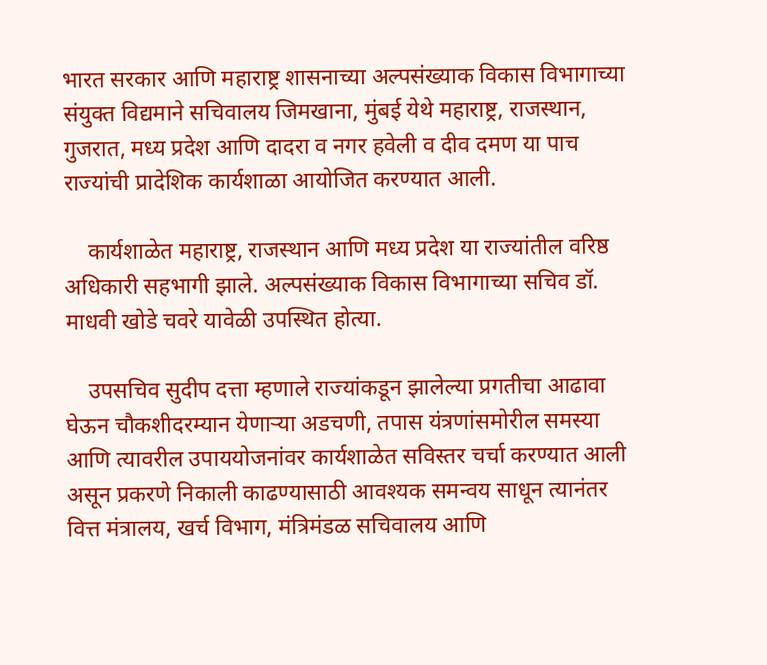भारत सरकार आणि महाराष्ट्र शासनाच्या अल्पसंख्याक विकास विभागाच्या संयुक्त विद्यमाने सचिवालय जिमखाना, मुंबई येथे महाराष्ट्र, राजस्थान, गुजरात, मध्य प्रदेश आणि दादरा व नगर हवेली व दीव दमण या पाच राज्यांची प्रादेशिक कार्यशाळा आयोजित करण्यात आली.

    कार्यशाळेत महाराष्ट्र, राजस्थान आणि मध्य प्रदेश या राज्यांतील वरिष्ठ अधिकारी सहभागी झाले. अल्पसंख्याक विकास विभागाच्या सचिव डॉ. माधवी खोडे चवरे यावेळी उपस्थित होत्या.

    उपसचिव सुदीप दत्ता म्हणाले राज्यांकडून झालेल्या प्रगतीचा आढावा घेऊन चौकशीदरम्यान येणाऱ्या अडचणी, तपास यंत्रणांसमोरील समस्या आणि त्यावरील उपाययोजनांवर कार्यशाळेत सविस्तर चर्चा करण्यात आली असून प्रकरणे निकाली काढण्यासाठी आवश्यक समन्वय साधून त्यानंतर वित्त मंत्रालय, खर्च विभाग, मंत्रिमंडळ सचिवालय आणि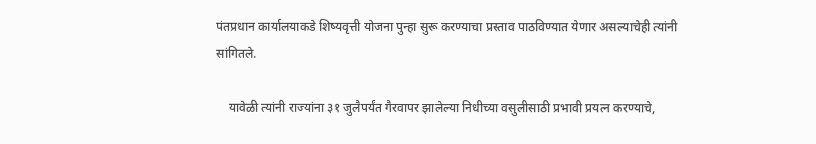पंतप्रधान कार्यालयाकडे शिष्यवृत्ती योजना पुन्हा सुरू करण्याचा प्रस्ताव पाठविण्यात येणार असल्याचेही त्यांनी सांगितले.

    यावेळी त्यांनी राज्यांना ३१ जुलैपर्यंत गैरवापर झालेल्या निधीच्या वसुलीसाठी प्रभावी प्रयत्न करण्याचे,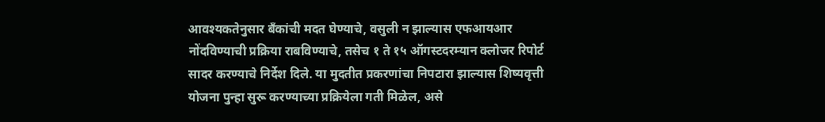आवश्यकतेनुसार बँकांची मदत घेण्याचे, वसुली न झाल्यास एफआयआर नोंदविण्याची प्रक्रिया राबविण्याचे, तसेच १ ते १५ ऑगस्टदरम्यान क्लोजर रिपोर्ट सादर करण्याचे निर्देश दिले. या मुदतीत प्रकरणांचा निपटारा झाल्यास शिष्यवृत्ती योजना पुन्हा सुरू करण्याच्या प्रक्रियेला गती मिळेल, असे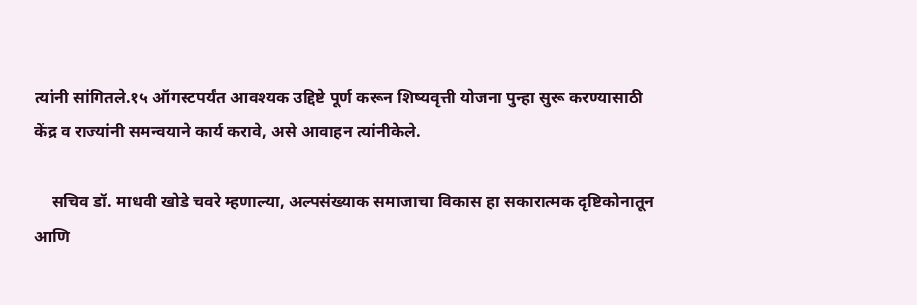त्यांनी सांगितले.१५ ऑगस्टपर्यंत आवश्यक उद्दिष्टे पूर्ण करून शिष्यवृत्ती योजना पुन्हा सुरू करण्यासाठी केंद्र व राज्यांनी समन्वयाने कार्य करावे, असे आवाहन त्यांनीकेले.

    सचिव डॉ. माधवी खोडे चवरे म्हणाल्या, अल्पसंख्याक समाजाचा विकास हा सकारात्मक दृष्टिकोनातून आणि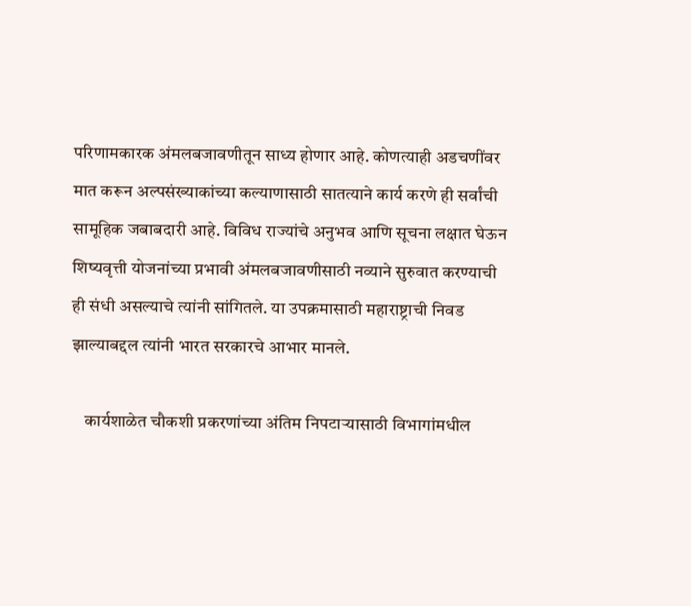परिणामकारक अंमलबजावणीतून साध्य होणार आहे. कोणत्याही अडचणींवर मात करून अल्पसंख्याकांच्या कल्याणासाठी सातत्याने कार्य करणे ही सर्वांची सामूहिक जबाबदारी आहे. विविध राज्यांचे अनुभव आणि सूचना लक्षात घेऊन शिष्यवृत्ती योजनांच्या प्रभावी अंमलबजावणीसाठी नव्याने सुरुवात करण्याची ही संधी असल्याचे त्यांनी सांगितले. या उपक्रमासाठी महाराष्ट्राची निवड झाल्याबद्दल त्यांनी भारत सरकारचे आभार मानले.

    कार्यशाळेत चौकशी प्रकरणांच्या अंतिम निपटाऱ्यासाठी विभागांमधील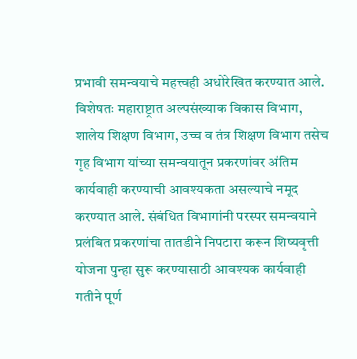प्रभावी समन्वयाचे महत्त्वही अधोरेखित करण्यात आले. विशेषतः महाराष्ट्रात अल्पसंख्याक विकास विभाग, शालेय शिक्षण विभाग, उच्च व तंत्र शिक्षण विभाग तसेच गृह विभाग यांच्या समन्वयातून प्रकरणांवर अंतिम कार्यवाही करण्याची आवश्यकता असल्याचे नमूद करण्यात आले. संबंधित विभागांनी परस्पर समन्वयाने प्रलंबित प्रकरणांचा तातडीने निपटारा करून शिष्यवृत्ती योजना पुन्हा सुरू करण्यासाठी आवश्यक कार्यवाही गतीने पूर्ण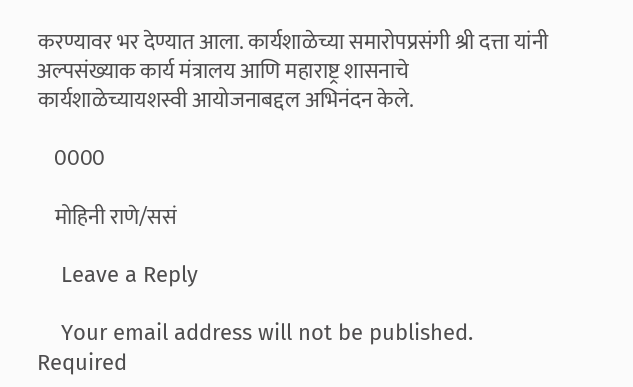करण्यावर भर देण्यात आला. कार्यशाळेच्या समारोपप्रसंगी श्री दत्ता यांनी अल्पसंख्याक कार्य मंत्रालय आणि महाराष्ट्र शासनाचे कार्यशाळेच्यायशस्वी आयोजनाबद्दल अभिनंदन केले.

    0000

    मोहिनी राणे/ससं

    Leave a Reply

    Your email address will not be published. Required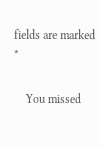fields are marked *

    You missed